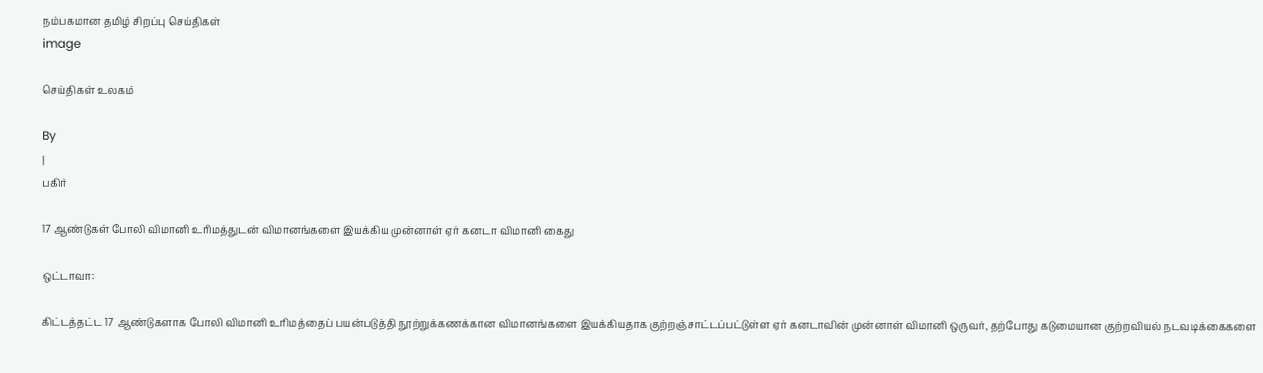நம்பகமான தமிழ் சிறப்பு செய்திகள்
image

செய்திகள் உலகம்

By
|
பகிர்

17 ஆண்டுகள் போலி விமானி உரிமத்துடன் விமானங்களை இயக்கிய முன்னாள் ஏர் கனடா விமானி கைது

ஒட்டாவா:

கிட்டத்தட்ட 17 ஆண்டுகளாக போலி விமானி உரிமத்தைப் பயன்படுத்தி நூற்றுக்கணக்கான விமானங்களை இயக்கியதாக குற்றஞ்சாட்டப்பட்டுள்ள ஏர் கனடாவின் முன்னாள் விமானி ஒருவர், தற்போது கடுமையான குற்றவியல் நடவடிக்கைகளை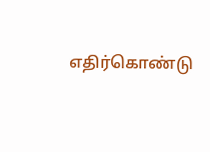எதிர்கொண்டு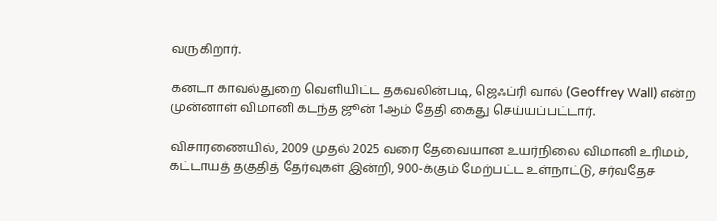வருகிறார்.

கனடா காவல்துறை வெளியிட்ட தகவலின்படி, ஜெஃப்ரி வால் (Geoffrey Wall) என்ற முன்னாள் விமானி கடந்த ஜூன் 1ஆம் தேதி கைது செய்யப்பட்டார்.

விசாரணையில், 2009 முதல் 2025 வரை தேவையான உயர்நிலை விமானி உரிமம், கட்டாயத் தகுதித் தேர்வுகள் இன்றி, 900-க்கும் மேற்பட்ட உள்நாட்டு, சர்வதேச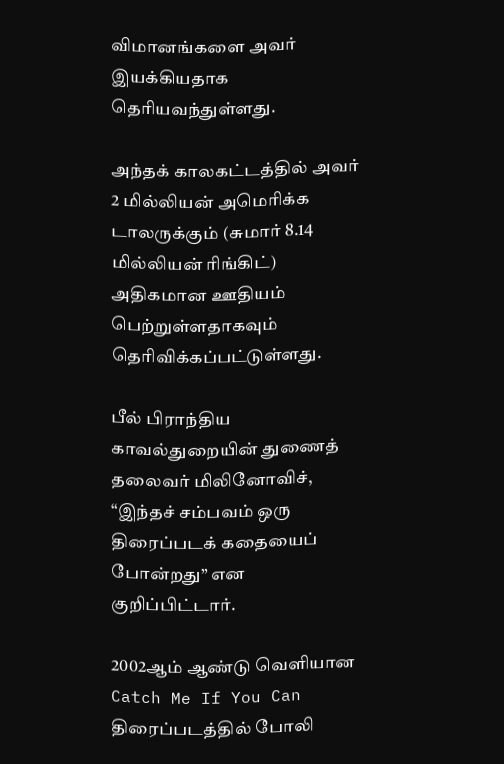விமானங்களை அவர் இயக்கியதாக தெரியவந்துள்ளது.

அந்தக் காலகட்டத்தில் அவர் 2 மில்லியன் அமெரிக்க டாலருக்கும் (சுமார் 8.14 மில்லியன் ரிங்கிட்) அதிகமான ஊதியம் பெற்றுள்ளதாகவும் தெரிவிக்கப்பட்டுள்ளது.

பீல் பிராந்திய காவல்துறையின் துணைத் தலைவர் மிலினோவிச், “இந்தச் சம்பவம் ஒரு திரைப்படக் கதையைப் போன்றது” என குறிப்பிட்டார்.

2002ஆம் ஆண்டு வெளியான Catch Me If You Can திரைப்படத்தில் போலி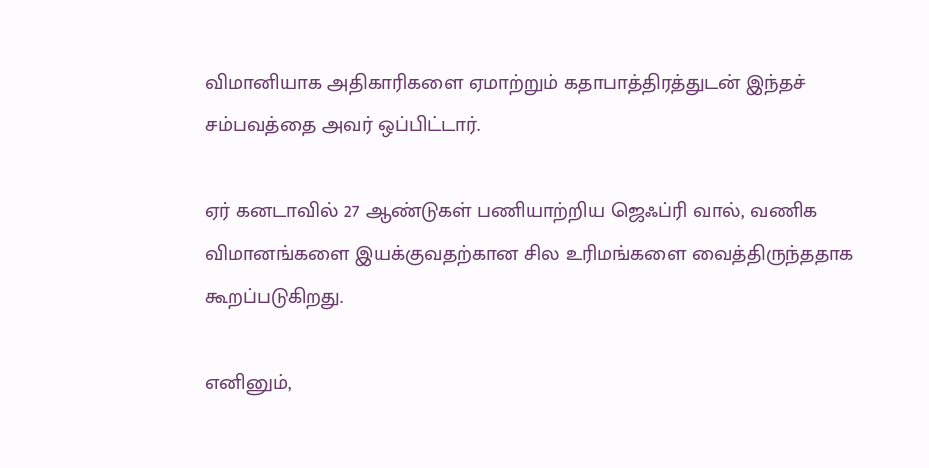விமானியாக அதிகாரிகளை ஏமாற்றும் கதாபாத்திரத்துடன் இந்தச் சம்பவத்தை அவர் ஒப்பிட்டார்.

ஏர் கனடாவில் 27 ஆண்டுகள் பணியாற்றிய ஜெஃப்ரி வால், வணிக விமானங்களை இயக்குவதற்கான சில உரிமங்களை வைத்திருந்ததாக கூறப்படுகிறது.

எனினும்,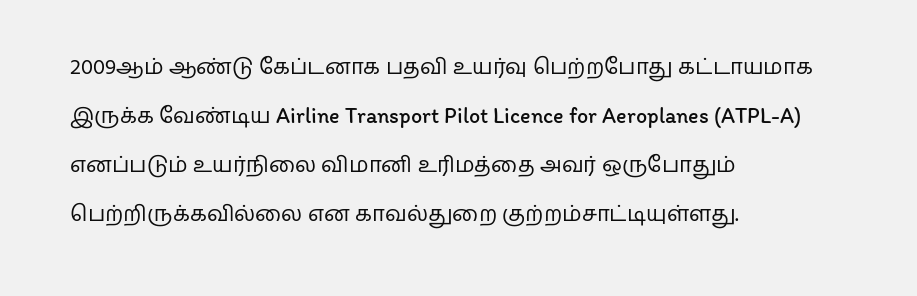2009ஆம் ஆண்டு கேப்டனாக பதவி உயர்வு பெற்றபோது கட்டாயமாக இருக்க வேண்டிய Airline Transport Pilot Licence for Aeroplanes (ATPL-A) எனப்படும் உயர்நிலை விமானி உரிமத்தை அவர் ஒருபோதும் பெற்றிருக்கவில்லை என காவல்துறை குற்றம்சாட்டியுள்ளது.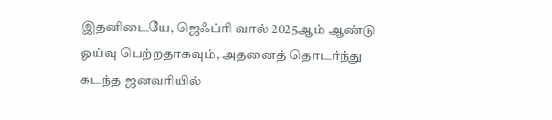இதனிடையே, ஜெஃப்ரி வால் 2025ஆம் ஆண்டு ஓய்வு பெற்றதாகவும், அதனைத் தொடர்ந்து கடந்த ஜனவரியில்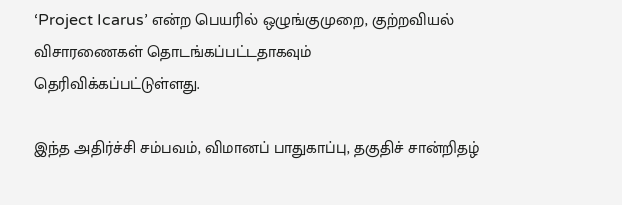‘Project Icarus’ என்ற பெயரில் ஒழுங்குமுறை, குற்றவியல் விசாரணைகள் தொடங்கப்பட்டதாகவும் தெரிவிக்கப்பட்டுள்ளது.

இந்த அதிர்ச்சி சம்பவம், விமானப் பாதுகாப்பு, தகுதிச் சான்றிதழ்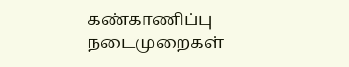கண்காணிப்பு நடைமுறைகள்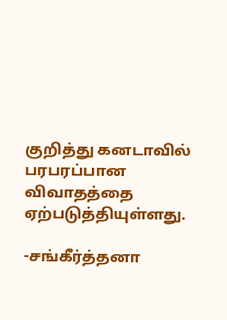குறித்து கனடாவில் பரபரப்பான விவாதத்தை ஏற்படுத்தியுள்ளது.

-சங்கீர்த்தனா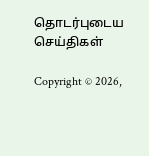தொடர்புடைய செய்திகள்

Copyright © 2026,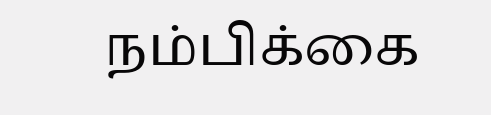நம்பிக்கை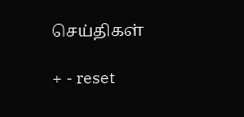செய்திகள்

+ - reset